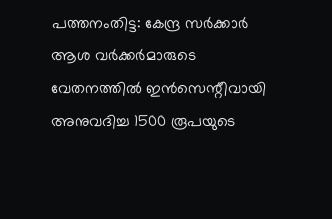പത്തനംതിട്ട: കേന്ദ്ര സർക്കാർ ആശ വർക്കർമാരുടെ വേതനത്തിൽ ഇൻസെന്റീവായി അനുവദിച്ച 1500 രൂപയുടെ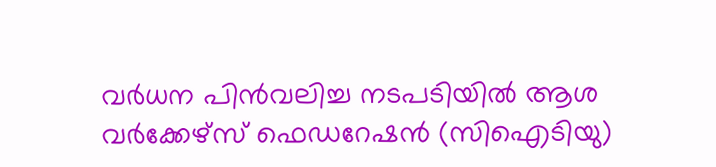വർധന പിൻവലിച്ച നടപടിയിൽ ആശ വർക്കേഴ്സ് ഫെഡറേഷൻ (സിഐടിയു)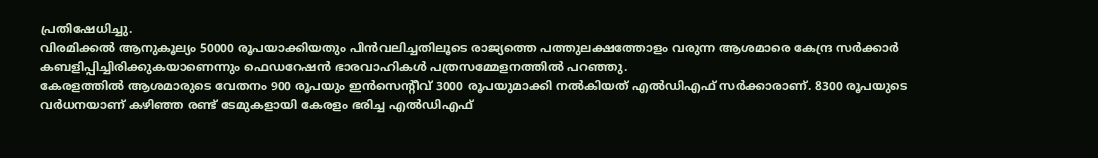പ്രതിഷേധിച്ചു.
വിരമിക്കൽ ആനുകൂല്യം 50000 രൂപയാക്കിയതും പിൻവലിച്ചതിലൂടെ രാജ്യത്തെ പത്തുലക്ഷത്തോളം വരുന്ന ആശമാരെ കേന്ദ്ര സർക്കാർ കബളിപ്പിച്ചിരിക്കുകയാണെന്നും ഫെഡറേഷൻ ഭാരവാഹികൾ പത്രസമ്മേളനത്തിൽ പറഞ്ഞു.
കേരളത്തിൽ ആശമാരുടെ വേതനം 900 രൂപയും ഇൻസെന്റീവ് 3000 രൂപയുമാക്കി നൽകിയത് എൽഡിഎഫ് സർക്കാരാണ്. 8300 രൂപയുടെ വർധനയാണ് കഴിഞ്ഞ രണ്ട് ടേമുകളായി കേരളം ഭരിച്ച എൽഡിഎഫ്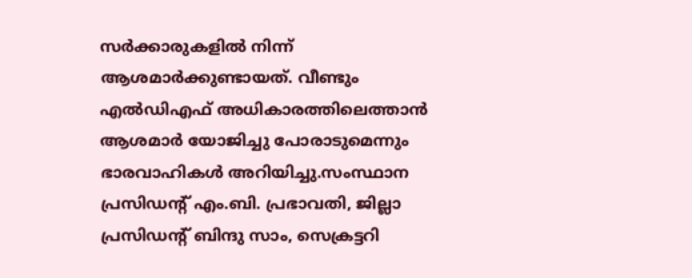സർക്കാരുകളിൽ നിന്ന് ആശമാർക്കുണ്ടായത്. വീണ്ടും എൽഡിഎഫ് അധികാരത്തിലെത്താൻ ആശമാർ യോജിച്ചു പോരാടുമെന്നും ഭാരവാഹികൾ അറിയിച്ചു.സംസ്ഥാന പ്രസിഡന്റ് എം.ബി. പ്രഭാവതി, ജില്ലാ പ്രസിഡന്റ് ബിന്ദു സാം, സെക്രട്ടറി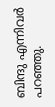ബിന്ദു എന്നിവർ പറഞ്ഞു.